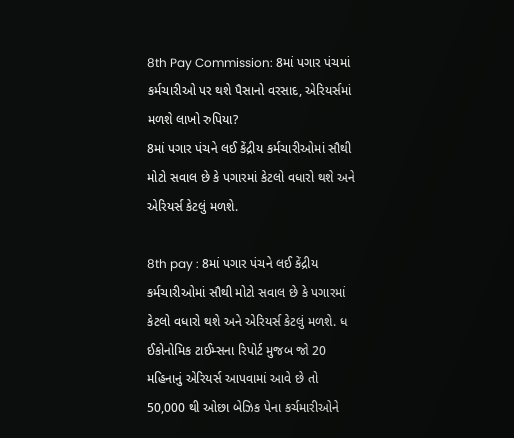8th Pay Commission: 8માં પગાર પંચમાં કર્મચારીઓ પર થશે પૈસાનો વરસાદ, એરિયર્સમાં મળશે લાખો રુપિયા?
8માં પગાર પંચને લઈ કેંદ્રીય કર્મચારીઓમાં સૌથી મોટો સવાલ છે કે પગારમાં કેટલો વધારો થશે અને એરિયર્સ કેટલું મળશે.

8th pay : 8માં પગાર પંચને લઈ કેંદ્રીય કર્મચારીઓમાં સૌથી મોટો સવાલ છે કે પગારમાં કેટલો વધારો થશે અને એરિયર્સ કેટલું મળશે. ધ ઈકોનોમિક ટાઈમ્સના રિપોર્ટ મુજબ જો 20 મહિનાનું એરિયર્સ આપવામાં આવે છે તો 50,000 થી ઓછા બેઝિક પેના કર્ચમારીઓને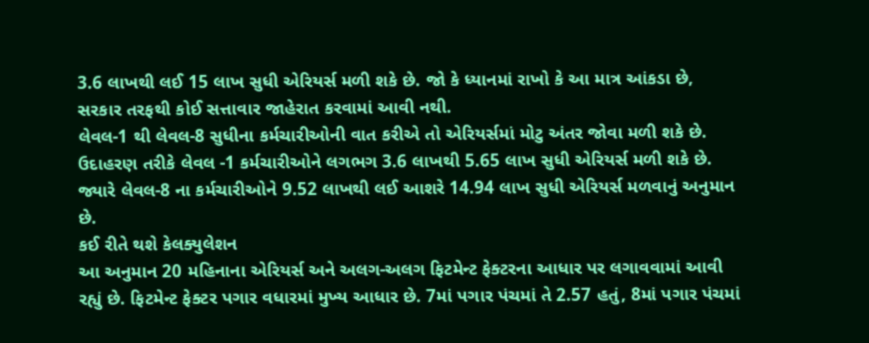3.6 લાખથી લઈ 15 લાખ સુધી એરિયર્સ મળી શકે છે. જો કે ધ્યાનમાં રાખો કે આ માત્ર આંકડા છે, સરકાર તરફથી કોઈ સત્તાવાર જાહેરાત કરવામાં આવી નથી.
લેવલ-1 થી લેવલ-8 સુધીના કર્મચારીઓની વાત કરીએ તો એરિયર્સમાં મોટુ અંતર જોવા મળી શકે છે. ઉદાહરણ તરીકે લેવલ -1 કર્મચારીઓને લગભગ 3.6 લાખથી 5.65 લાખ સુધી એરિયર્સ મળી શકે છે. જ્યારે લેવલ-8 ના કર્મચારીઓને 9.52 લાખથી લઈ આશરે 14.94 લાખ સુધી એરિયર્સ મળવાનું અનુમાન છે.
કઈ રીતે થશે કેલક્યુલેશન
આ અનુમાન 20 મહિનાના એરિયર્સ અને અલગ-અલગ ફિટમેન્ટ ફેક્ટરના આધાર પર લગાવવામાં આવી રહ્યું છે. ફિટમેન્ટ ફેક્ટર પગાર વધારમાં મુખ્ય આધાર છે. 7માં પગાર પંચમાં તે 2.57 હતું, 8માં પગાર પંચમાં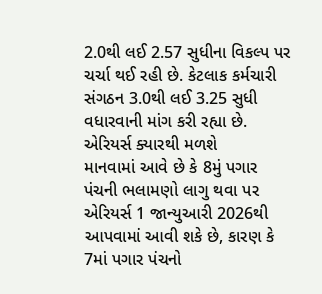2.0થી લઈ 2.57 સુધીના વિકલ્પ પર ચર્ચા થઈ રહી છે. કેટલાક કર્મચારી સંગઠન 3.0થી લઈ 3.25 સુધી વધારવાની માંગ કરી રહ્યા છે.
એરિયર્સ ક્યારથી મળશે
માનવામાં આવે છે કે 8મું પગાર પંચની ભલામણો લાગુ થવા પર એરિયર્સ 1 જાન્યુઆરી 2026થી આપવામાં આવી શકે છે, કારણ કે 7માં પગાર પંચનો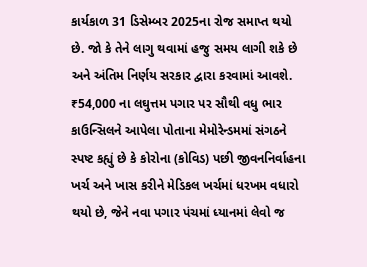કાર્યકાળ 31 ડિસેમ્બર 2025ના રોજ સમાપ્ત થયો છે. જો કે તેને લાગુ થવામાં હજુ સમય લાગી શકે છે અને અંતિમ નિર્ણય સરકાર દ્વારા કરવામાં આવશે.
₹54,000 ના લઘુત્તમ પગાર પર સૌથી વધુ ભાર
કાઉન્સિલને આપેલા પોતાના મેમોરેન્ડમમાં સંગઠને સ્પષ્ટ કહ્યું છે કે કોરોના (કોવિડ) પછી જીવનનિર્વાહના ખર્ચ અને ખાસ કરીને મેડિકલ ખર્ચમાં ધરખમ વધારો થયો છે, જેને નવા પગાર પંચમાં ધ્યાનમાં લેવો જ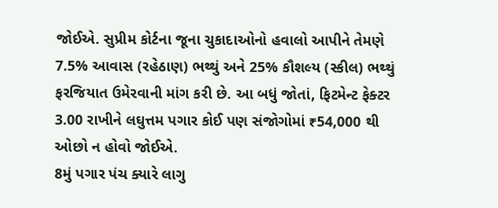જોઈએ. સુપ્રીમ કોર્ટના જૂના ચુકાદાઓનો હવાલો આપીને તેમણે 7.5% આવાસ (રહેઠાણ) ભથ્થું અને 25% કૌશલ્ય (સ્કીલ) ભથ્થું ફરજિયાત ઉમેરવાની માંગ કરી છે. આ બધું જોતાં, ફિટમેન્ટ ફેક્ટર 3.00 રાખીને લઘુત્તમ પગાર કોઈ પણ સંજોગોમાં ₹54,000 થી ઓછો ન હોવો જોઈએ.
8મું પગાર પંચ ક્યારે લાગુ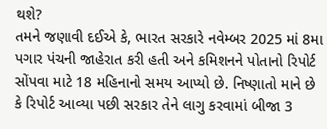થશે?
તમને જણાવી દઈએ કે, ભારત સરકારે નવેમ્બર 2025 માં 8મા પગાર પંચની જાહેરાત કરી હતી અને કમિશનને પોતાનો રિપોર્ટ સોંપવા માટે 18 મહિનાનો સમય આપ્યો છે. નિષ્ણાતો માને છે કે રિપોર્ટ આવ્યા પછી સરકાર તેને લાગુ કરવામાં બીજા 3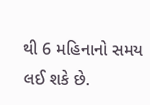થી 6 મહિનાનો સમય લઈ શકે છે.